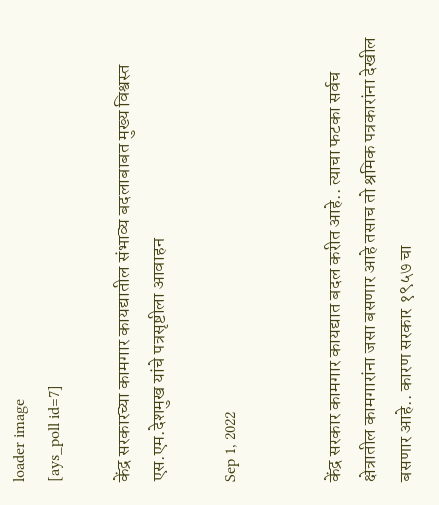loader image
[ays_poll id=7]

केंद्र सरकारच्या कामगार कायद्यातील संभाव्य बदलाबाबत मुख्य विश्वस्त एस.एम.देशमुख यांचे पत्रसृष्टीला आवाहन

Sep 1, 2022


केंद्र सरकार कामगार कायद्यात बदल करीत आहे.. त्याचा फटका सर्वच क्षेत्रातील कामगारांना जसा बसणार आहे तसाच तो श्रमिक पत्रकारांना देखील बसणार आहे.. कारण सरकार १९५७ चा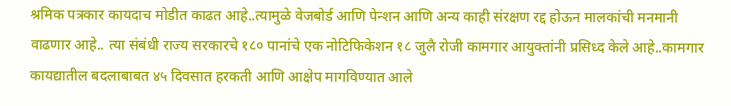श्रमिक पत्रकार कायदाच मोडीत काढत आहे..त्यामुळे वेजबोर्ड आणि पेन्शन आणि अन्य काही संरक्षण रद्द होऊन मालकांची मनमानी वाढणार आहे.. त्या संबंधी राज्य सरकारचे १८० पानांचे एक नोटिफिकेशन १८ जुलै रोजी कामगार आयुक्तांनी प्रसिध्द केले आहे..कामगार कायद्यातील बदलाबाबत ४५ दिवसात हरकती आणि आक्षेप मागविण्यात आले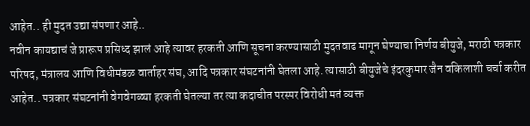आहेत.. ही मुदत उद्या संपणार आहे..
नवीन कायद्याचं जे प्रारूप प्रसिध्द झालं आहे त्यावर हरकती आणि सूचना करण्यासाठी मुदतवाढ मागून घेण्याचा निर्णय बीयुजे, मराठी पत्रकार परिषद, मंत्रालय आणि विधीमंडळ वार्ताहर संघ, आदि पत्रकार संघटनांनी घेतला आहे. त्यासाठी बीयुजेचे इंदरकुमार जैन वकिलाशी चर्चा करीत आहेत.. पत्रकार संघटनांनी वेगवेगळ्या हरकती घेतल्या तर त्या कदाचीत परस्पर विरोधी मतं व्यक्त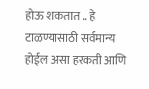होऊ शकतात .. हे टाळण्यासाठी सर्वमान्य होईल असा हरकती आणि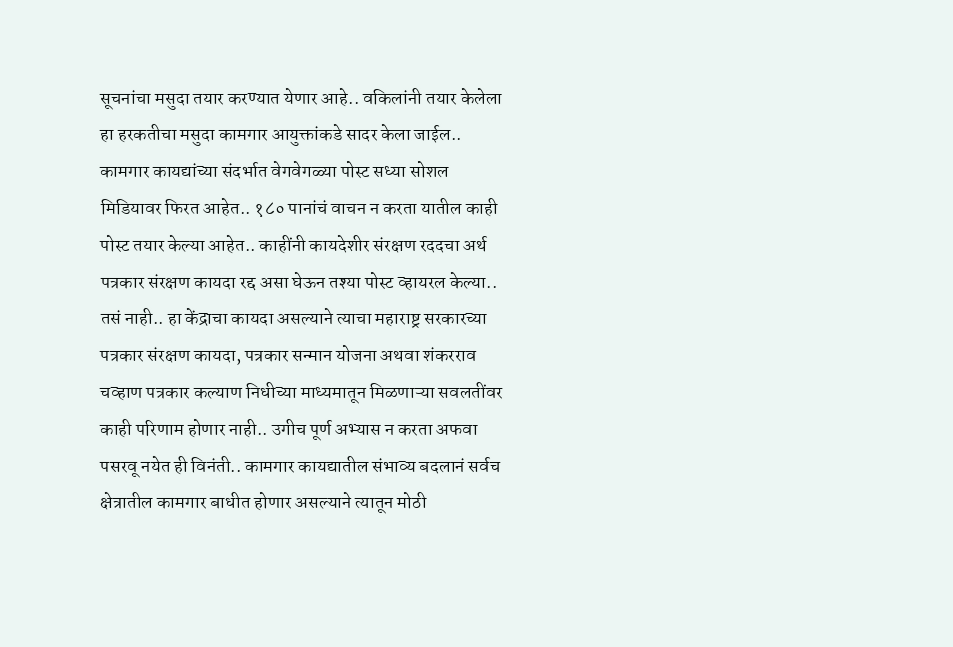सूचनांचा मसुदा तयार करण्यात येणार आहे.. वकिलांनी तयार केलेला हा हरकतीचा मसुदा कामगार आयुक्तांकडे सादर केला जाईल..
कामगार कायद्यांच्या संदर्भात वेगवेगळ्या पोस्ट सध्या सोशल मिडियावर फिरत आहेत.. १८० पानांचं वाचन न करता यातील काही पोस्ट तयार केल्या आहेत.. काहींनी कायदेशीर संरक्षण रददचा अर्थ पत्रकार संरक्षण कायदा रद्द असा घेऊन तश्या पोस्ट व्हायरल केल्या.. तसं नाही.. हा केंद्राचा कायदा असल्याने त्याचा महाराष्ट्र सरकारच्या पत्रकार संरक्षण कायदा, पत्रकार सन्मान योजना अथवा शंकरराव चव्हाण पत्रकार कल्याण निधीच्या माध्यमातून मिळणाऱ्या सवलतींवर काही परिणाम होणार नाही.. उगीच पूर्ण अभ्यास न करता अफवा पसरवू नयेत ही विनंती.. कामगार कायद्यातील संभाव्य बदलानं सर्वच क्षेत्रातील कामगार बाधीत होणार असल्याने त्यातून मोठी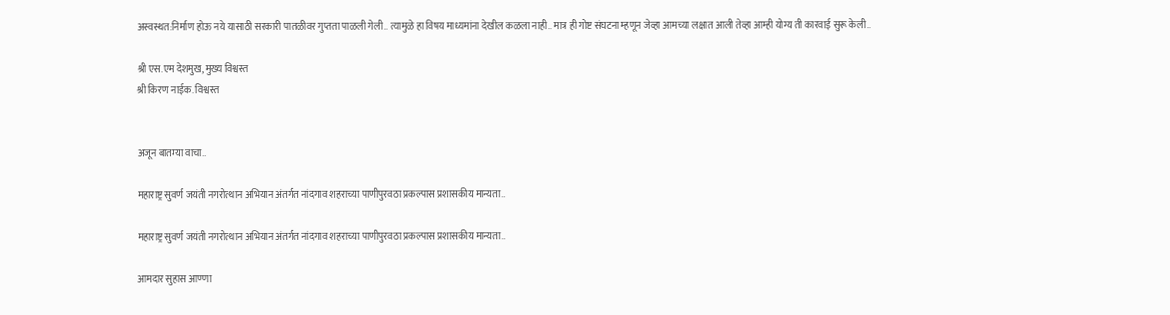अस्वस्थत:निर्माण होऊ नये यासाठी सरकारी पातळीवर गुप्तता पाळली गेली.. त्यामुळे हा विषय माध्यमांना देखील कळला नाही.. मात्र ही गोष्ट संघटना म्हणून जेव्हा आमच्या लक्षात आली तेव्हा आम्ही योग्य ती कारवाई सुरू केली..

श्री एस.एम देशमुख, मुख्य विश्वस्त
श्री किरण नाईक. विश्वस्त


अजून बातम्या वाचा..

महाराष्ट्र सुवर्ण जयंती नगरोत्थान अभियान अंतर्गत नांदगाव शहराच्या पाणीपुरवठा प्रकल्पास प्रशासकीय मान्यता..

महाराष्ट्र सुवर्ण जयंती नगरोत्थान अभियान अंतर्गत नांदगाव शहराच्या पाणीपुरवठा प्रकल्पास प्रशासकीय मान्यता..

आमदार सुहास आण्णा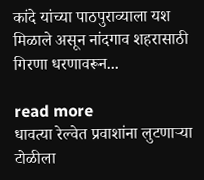कांदे यांच्या पाठपुराव्याला यश मिळाले असून नांदगाव शहरासाठी गिरणा धरणावरून...

read more
धावत्या रेल्वेत प्रवाशांना लुटणाऱ्या टोळीला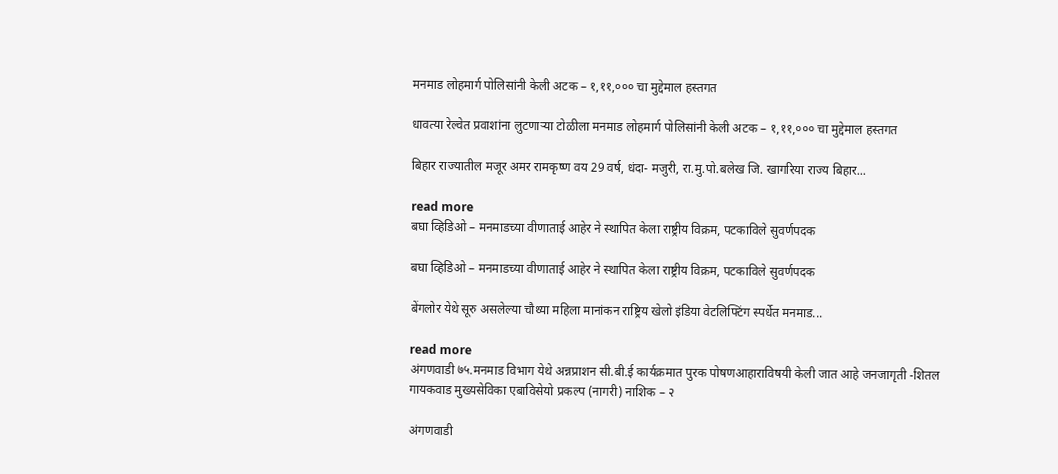मनमाड लोहमार्ग पोलिसांनी केली अटक – १,११,००० चा मुद्देमाल हस्तगत

धावत्या रेल्वेत प्रवाशांना लुटणाऱ्या टोळीला मनमाड लोहमार्ग पोलिसांनी केली अटक – १,११,००० चा मुद्देमाल हस्तगत

बिहार राज्यातील मजूर अमर रामकृष्ण वय 29 वर्ष, धंदा- मजुरी, रा.मु.पो.बलेख जि. खागरिया राज्य बिहार...

read more
बघा व्हिडिओ – मनमाडच्या वीणाताई आहेर ने स्थापित केला राष्ट्रीय विक्रम, पटकाविले सुवर्णपदक

बघा व्हिडिओ – मनमाडच्या वीणाताई आहेर ने स्थापित केला राष्ट्रीय विक्रम, पटकाविले सुवर्णपदक

बेंगलोर येथे सूरु असलेल्या चौथ्या महिला मानांकन राष्ट्रिय खेलो इंडिया वेटलिफ्टिंग स्पर्धेत मनमाड...

read more
अंगणवाडी ७५.मनमाड विभाग येथे अन्नप्राशन सी.बी.ई कार्यक्रमात पुरक पोषणआहाराविषयी केली जात आहे जनजागृती -शितल गायकवाड मुख्यसेविका एबाविसेयो प्रकल्प (नागरी) नाशिक – २

अंगणवाडी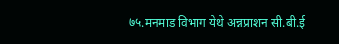७५.मनमाड विभाग येथे अन्नप्राशन सी.बी.ई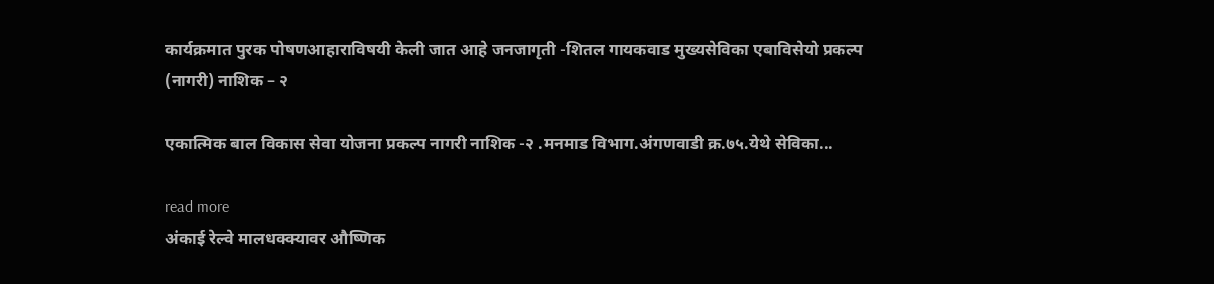कार्यक्रमात पुरक पोषणआहाराविषयी केली जात आहे जनजागृती -शितल गायकवाड मुख्यसेविका एबाविसेयो प्रकल्प (नागरी) नाशिक – २

एकात्मिक बाल विकास सेवा योजना प्रकल्प नागरी नाशिक -२ .मनमाड विभाग.अंगणवाडी क्र.७५.येथे सेविका...

read more
अंकाई रेल्वे मालधक्क्यावर औष्णिक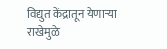विद्युत केंद्रातून येणाऱ्या राखेमुळे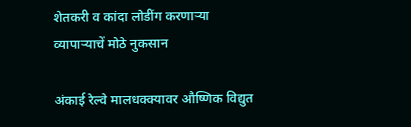शेतकरी व कांदा लोडींग करणाऱ्या व्यापाऱ्याचें मोठे नुकसान

अंकाई रेल्वे मालधक्क्यावर औष्णिक विद्युत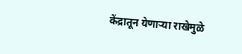केंद्रातून येणाऱ्या राखेमुळे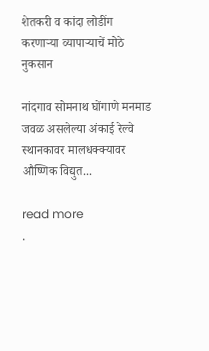शेतकरी व कांदा लोडींग करणाऱ्या व्यापाऱ्याचें मोठे नुकसान

नांदगाव सोमनाथ घोंगाणे मनमाड जवळ असलेल्या अंकाई रेल्वे स्थानकावर मालधक्क्यावर औष्णिक विद्युत...

read more
.